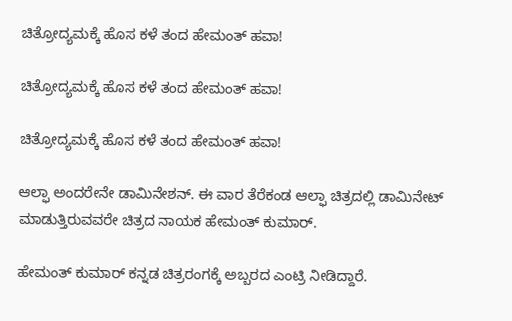ಚಿತ್ರೋದ್ಯಮಕ್ಕೆ‌ ಹೊಸ ಕಳೆ ತಂದ ಹೇಮಂತ್ ಹವಾ!

ಚಿತ್ರೋದ್ಯಮಕ್ಕೆ‌ ಹೊಸ ಕಳೆ ತಂದ ಹೇಮಂತ್ ಹವಾ!

ಚಿತ್ರೋದ್ಯಮಕ್ಕೆ‌ ಹೊಸ ಕಳೆ ತಂದ ಹೇಮಂತ್ ಹವಾ!

ಆಲ್ಫಾ ಅಂದರೇನೇ ಡಾಮಿನೇಶನ್. ಈ ವಾರ ತೆರೆಕಂಡ ಆಲ್ಫಾ‌ ಚಿತ್ರದಲ್ಲಿ ಡಾಮಿನೇಟ್ ಮಾಡುತ್ತಿರುವವರೇ ಚಿತ್ರದ ನಾಯಕ ಹೇಮಂತ್ ಕುಮಾರ್.

ಹೇಮಂತ್ ಕುಮಾರ್ ಕನ್ನಡ ಚಿತ್ರರಂಗಕ್ಕೆ‌ ಅಬ್ಬರದ ಎಂಟ್ರಿ ನೀಡಿದ್ದಾರೆ.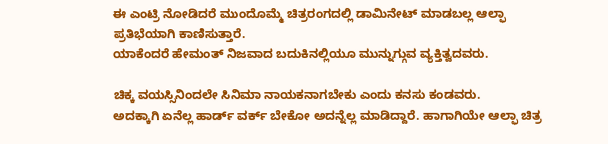ಈ ಎಂಟ್ರಿ ನೋಡಿದರೆ ಮುಂದೊಮ್ಮೆ ಚಿತ್ರರಂಗದಲ್ಲಿ ಡಾಮಿನೇಟ್ ಮಾಡಬಲ್ಲ ಆಲ್ಫಾ ಪ್ರತಿಭೆಯಾಗಿ ಕಾಣಿಸುತ್ತಾರೆ.
ಯಾಕೆಂದರೆ ಹೇಮಂತ್ ನಿಜವಾದ ಬದುಕಿನಲ್ಲಿಯೂ ಮುನ್ನುಗ್ಗುವ ವ್ಯಕ್ತಿತ್ವದವರು.

ಚಿಕ್ಕ ವಯಸ್ಸಿನಿಂದಲೇ ಸಿನಿಮಾ‌ ನಾಯಕನಾಗಬೇಕು ಎಂದು ಕನಸು ಕಂಡವರು.
ಅದಕ್ಕಾಗಿ ಏನೆಲ್ಲ ಹಾರ್ಡ್ ವರ್ಕ್ ಬೇಕೋ ಅದನ್ನೆಲ್ಲ ಮಾಡಿದ್ದಾರೆ. ಹಾಗಾಗಿಯೇ ಆಲ್ಫಾ‌ ಚಿತ್ರ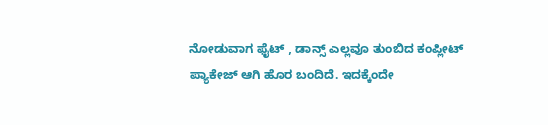ನೋಡುವಾಗ ಫೈಟ್ , ಡಾನ್ಸ್ ಎಲ್ಲವೂ ತುಂಬಿದ ಕಂಪ್ಲೀಟ್ ಪ್ಯಾಕೇಜ್ ಆಗಿ ಹೊರ ಬಂದಿದೆ. ಇದಕ್ಕೆಂದೇ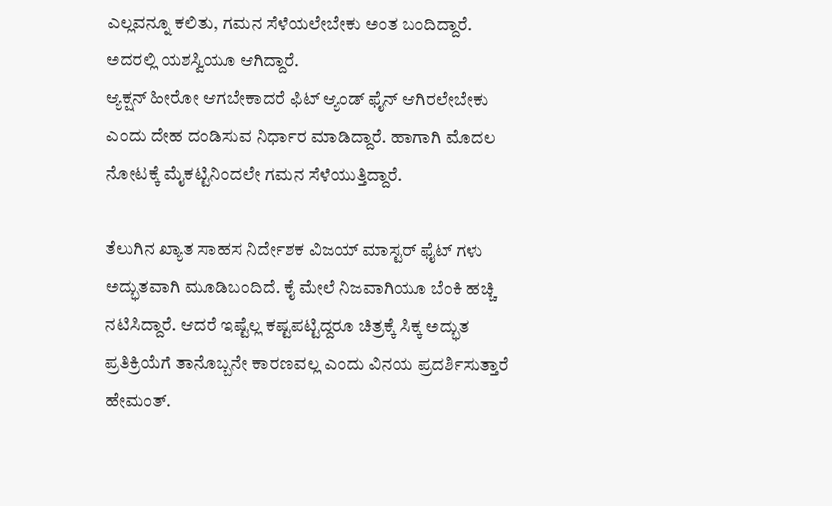ಎಲ್ಲವನ್ನೂ ಕಲಿತು, ಗಮನ ಸೆಳೆಯಲೇಬೇಕು ಅಂತ ಬಂದಿದ್ದಾರೆ. ಅದರಲ್ಲಿ ಯಶಸ್ವಿಯೂ ಆಗಿದ್ದಾರೆ.
ಆ್ಯಕ್ಷನ್ ಹೀರೋ ಆಗಬೇಕಾದರೆ ಫಿಟ್ ಆ್ಯಂಡ್ ಫೈನ್ ಆಗಿರಲೇಬೇಕು ಎಂದು ದೇಹ ದಂಡಿಸುವ ನಿರ್ಧಾರ ಮಾಡಿದ್ದಾರೆ. ಹಾಗಾಗಿ ಮೊದಲ ನೋಟಕ್ಕೆ ಮೈಕಟ್ಟಿನಿಂದಲೇ ಗಮನ ಸೆಳೆಯುತ್ತಿದ್ದಾರೆ.

ತೆಲುಗಿನ‌ ಖ್ಯಾತ ಸಾಹಸ ನಿರ್ದೇಶಕ ವಿಜಯ್ ಮಾಸ್ಟರ್ ಫೈಟ್ ಗಳು ಅದ್ಭುತವಾಗಿ ಮೂಡಿ‌ಬಂದಿದೆ. ಕೈ ಮೇಲೆ ನಿಜವಾಗಿಯೂ ಬೆಂಕಿ ಹಚ್ಚಿ ನಟಿಸಿದ್ದಾರೆ. ಆದರೆ ಇಷ್ಟೆಲ್ಲ‌ ಕಷ್ಟಪಟ್ಟಿದ್ದರೂ ಚಿತ್ರಕ್ಕೆ ಸಿಕ್ಕ ಅದ್ಭುತ ಪ್ರತಿಕ್ರಿಯೆಗೆ ತಾನೊಬ್ಬನೇ ಕಾರಣವಲ್ಲ ಎಂದು ವಿನಯ ಪ್ರದರ್ಶಿಸುತ್ತಾರೆ ಹೇಮಂತ್.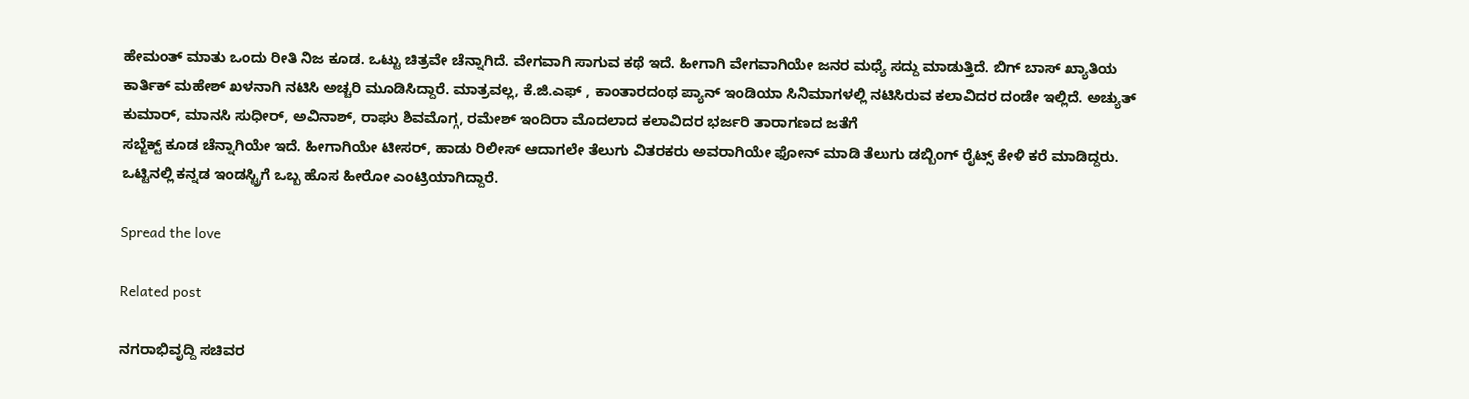ಹೇಮಂತ್ ಮಾತು ಒಂದು‌ ರೀತಿ ನಿಜ ಕೂಡ. ಒಟ್ಟು ಚಿತ್ರವೇ ಚೆನ್ನಾಗಿದೆ. ವೇಗವಾಗಿ ಸಾಗುವ ಕಥೆ ಇದೆ. ಹೀಗಾಗಿ ವೇಗವಾಗಿ‌ಯೇ ಜನರ ಮಧ್ಯೆ ಸದ್ದು ಮಾಡುತ್ತಿದೆ. ಬಿಗ್ ಬಾಸ್ ಖ್ಯಾತಿಯ ಕಾರ್ತಿಕ್ ಮಹೇಶ್ ಖಳನಾಗಿ ನಟಿಸಿ ಅಚ್ಚರಿ ಮೂಡಿಸಿದ್ದಾರೆ. ಮಾತ್ರವಲ್ಲ, ಕೆ.ಜಿ.ಎಫ್ , ಕಾಂತಾರದಂಥ ಪ್ಯಾನ್ ಇಂಡಿಯಾ‌ ಸಿನಿಮಾಗಳಲ್ಲಿ ನಟಿಸಿರುವ ಕಲಾವಿದರ ದಂಡೇ ಇಲ್ಲಿದೆ. ಅಚ್ಯುತ್ ಕುಮಾರ್, ಮಾನಸಿ ಸುಧೀರ್, ಅವಿನಾಶ್, ರಾಘು ಶಿವಮೊಗ್ಗ, ರಮೇಶ್ ಇಂದಿರಾ ಮೊದಲಾದ ಕಲಾವಿದರ ಭರ್ಜರಿ ತಾರಾಗಣದ ಜತೆಗೆ
ಸಬ್ಜೆಕ್ಟ್ ಕೂಡ ಚೆನ್ನಾಗಿಯೇ ಇದೆ. ಹೀಗಾಗಿಯೇ ಟೀಸರ್, ಹಾಡು ರಿಲೀಸ್ ಆದಾಗಲೇ ತೆಲುಗು ವಿತರಕರು ಅವರಾಗಿಯೇ ಫೋನ್ ಮಾಡಿ ತೆಲುಗು ಡಬ್ಬಿಂಗ್ ರೈಟ್ಸ್ ಕೇಳಿ ಕರೆ ಮಾಡಿದ್ದರು. ಒಟ್ಟಿನಲ್ಲಿ ಕನ್ನಡ ಇಂಡಸ್ಟ್ರಿಗೆ ಒಬ್ಬ ಹೊಸ ಹೀರೋ ಎಂಟ್ರಿಯಾಗಿದ್ದಾರೆ.

Spread the love

Related post

ನಗರಾಭಿವೃದ್ದಿ ಸಚಿವರ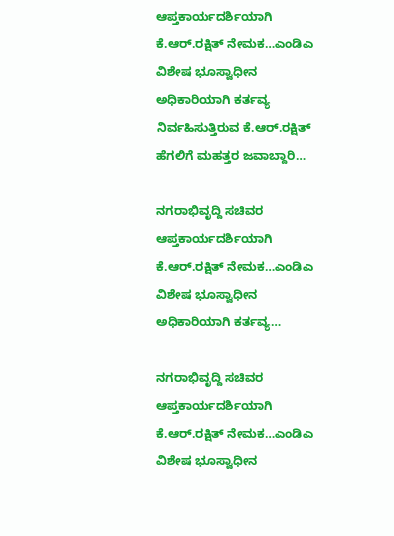ಆಪ್ತಕಾರ್ಯದರ್ಶಿಯಾಗಿ ಕೆ.ಆರ್.ರಕ್ಷಿತ್ ನೇಮಕ…ಎಂಡಿಎ ವಿಶೇಷ ಭೂಸ್ವಾಧೀನ ಅಧಿಕಾರಿಯಾಗಿ ಕರ್ತವ್ಯ ನಿರ್ವಹಿಸುತ್ತಿರುವ ಕೆ.ಆರ್.ರಕ್ಷಿತ್ ಹೆಗಲಿಗೆ ಮಹತ್ತರ ಜವಾಬ್ದಾರಿ…

ನಗರಾಭಿವೃದ್ದಿ ಸಚಿವರ ಆಪ್ತಕಾರ್ಯದರ್ಶಿಯಾಗಿ ಕೆ.ಆರ್.ರಕ್ಷಿತ್ ನೇಮಕ…ಎಂಡಿಎ ವಿಶೇಷ ಭೂಸ್ವಾಧೀನ ಅಧಿಕಾರಿಯಾಗಿ ಕರ್ತವ್ಯ…

ನಗರಾಭಿವೃದ್ದಿ ಸಚಿವರ ಆಪ್ತಕಾರ್ಯದರ್ಶಿಯಾಗಿ ಕೆ.ಆರ್.ರಕ್ಷಿತ್ ನೇಮಕ…ಎಂಡಿಎ ವಿಶೇಷ ಭೂಸ್ವಾಧೀನ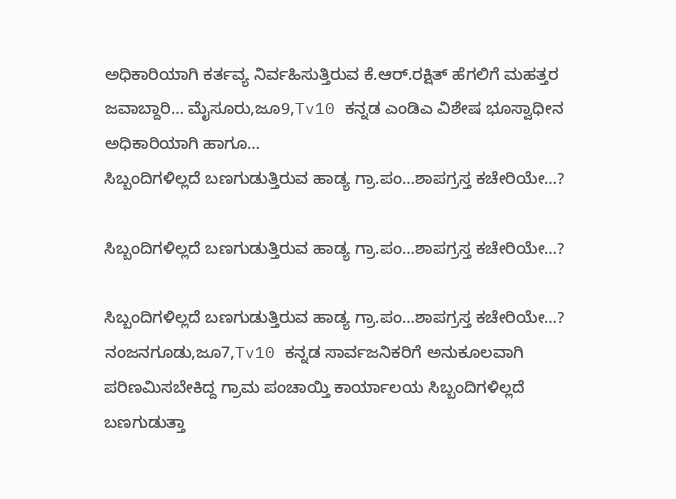ಅಧಿಕಾರಿಯಾಗಿ ಕರ್ತವ್ಯ ನಿರ್ವಹಿಸುತ್ತಿರುವ ಕೆ.ಆರ್.ರಕ್ಷಿತ್ ಹೆಗಲಿಗೆ ಮಹತ್ತರ ಜವಾಬ್ದಾರಿ… ಮೈಸೂರು,ಜೂ9,Tv10 ಕನ್ನಡ ಎಂಡಿಎ ವಿಶೇಷ ಭೂಸ್ವಾಧೀನ ಅಧಿಕಾರಿಯಾಗಿ ಹಾಗೂ…
ಸಿಬ್ಬಂದಿಗಳಿಲ್ಲದೆ ಬಣಗುಡುತ್ತಿರುವ ಹಾಡ್ಯ ಗ್ರಾ.ಪಂ…ಶಾಪಗ್ರಸ್ತ ಕಚೇರಿಯೇ…?

ಸಿಬ್ಬಂದಿಗಳಿಲ್ಲದೆ ಬಣಗುಡುತ್ತಿರುವ ಹಾಡ್ಯ ಗ್ರಾ.ಪಂ…ಶಾಪಗ್ರಸ್ತ ಕಚೇರಿಯೇ…?

ಸಿಬ್ಬಂದಿಗಳಿಲ್ಲದೆ ಬಣಗುಡುತ್ತಿರುವ ಹಾಡ್ಯ ಗ್ರಾ.ಪಂ…ಶಾಪಗ್ರಸ್ತ ಕಚೇರಿಯೇ…? ನಂಜನಗೂಡು,ಜೂ7,Tv10 ಕನ್ನಡ ಸಾರ್ವಜನಿಕರಿಗೆ ಅನುಕೂಲವಾಗಿ ಪರಿಣಮಿಸಬೇಕಿದ್ದ ಗ್ರಾಮ ಪಂಚಾಯ್ತಿ ಕಾರ್ಯಾಲಯ ಸಿಬ್ಬಂದಿಗಳಿಲ್ಲದೆ ಬಣಗುಡುತ್ತಾ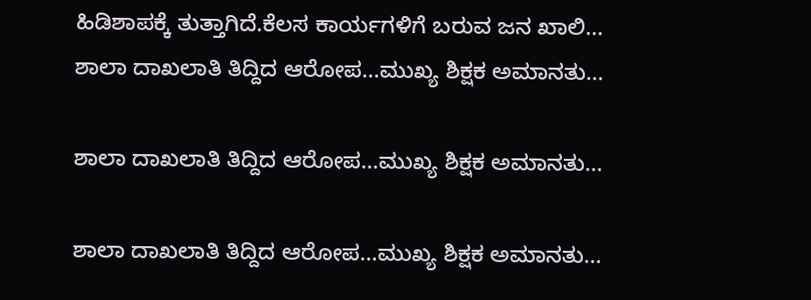ಹಿಡಿಶಾಪಕ್ಕೆ ತುತ್ತಾಗಿದೆ.ಕೆಲಸ ಕಾರ್ಯಗಳಿಗೆ ಬರುವ ಜನ ಖಾಲಿ…
ಶಾಲಾ ದಾಖಲಾತಿ ತಿದ್ದಿದ ಆರೋಪ…ಮುಖ್ಯ ಶಿಕ್ಷಕ ಅಮಾನತು…

ಶಾಲಾ ದಾಖಲಾತಿ ತಿದ್ದಿದ ಆರೋಪ…ಮುಖ್ಯ ಶಿಕ್ಷಕ ಅಮಾನತು…

ಶಾಲಾ ದಾಖಲಾತಿ ತಿದ್ದಿದ ಆರೋಪ…ಮುಖ್ಯ ಶಿಕ್ಷಕ ಅಮಾನತು…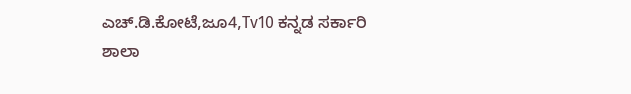ಎಚ್.ಡಿ.ಕೋಟೆ,ಜೂ4,Tv10 ಕನ್ನಡ ಸರ್ಕಾರಿ ಶಾಲಾ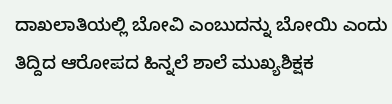ದಾಖಲಾತಿಯಲ್ಲಿ ಬೋವಿ ಎಂಬುದನ್ನು ಬೋಯಿ ಎಂದು ತಿದ್ದಿದ ಆರೋಪದ ಹಿನ್ನಲೆ ಶಾಲೆ ಮುಖ್ಯಶಿಕ್ಷಕ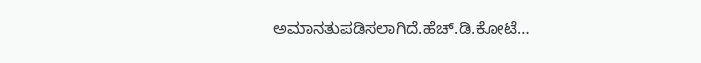ಅಮಾನತುಪಡಿಸಲಾಗಿದೆ.ಹೆಚ್.ಡಿ.ಕೋಟೆ…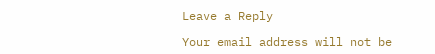Leave a Reply

Your email address will not be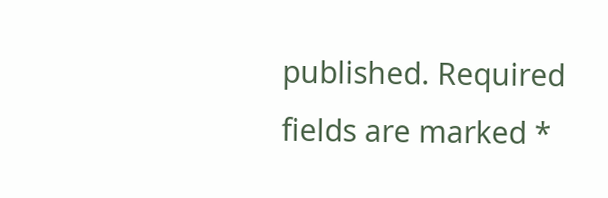published. Required fields are marked *